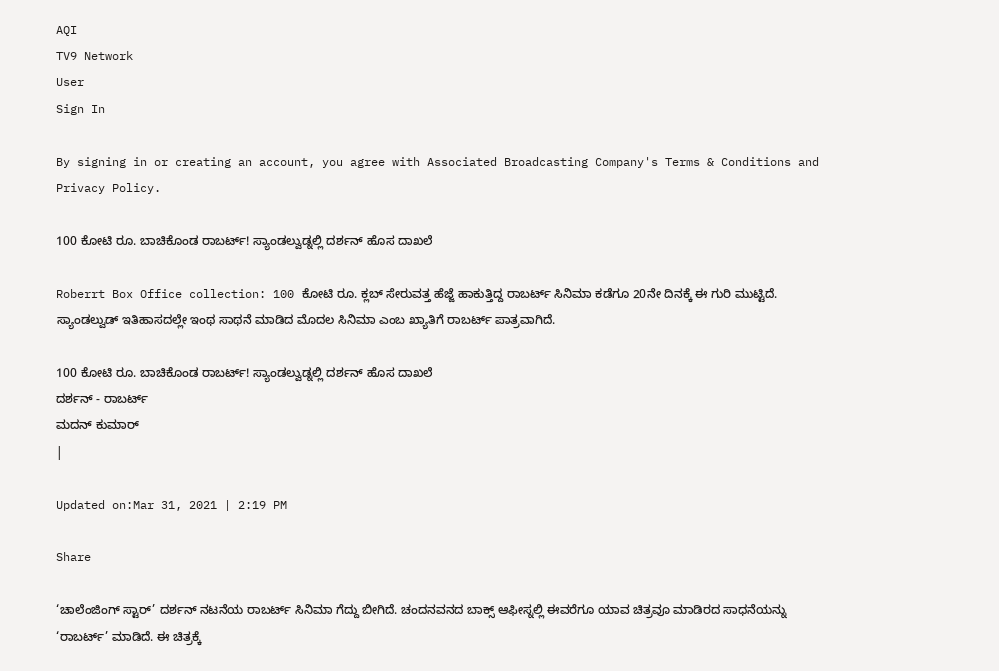AQI
TV9 Network
User
Sign In

By signing in or creating an account, you agree with Associated Broadcasting Company's Terms & Conditions and Privacy Policy.

100 ಕೋಟಿ ರೂ. ಬಾಚಿಕೊಂಡ ರಾಬರ್ಟ್! ಸ್ಯಾಂಡಲ್ವುಡ್ನಲ್ಲಿ ದರ್ಶನ್ ಹೊಸ ದಾಖಲೆ

Roberrt Box Office collection: 100 ಕೋಟಿ ರೂ. ಕ್ಲಬ್ ಸೇರುವತ್ತ ಹೆಜ್ಜೆ ಹಾಕುತ್ತಿದ್ದ ರಾಬರ್ಟ್ ಸಿನಿಮಾ ಕಡೆಗೂ 20ನೇ ದಿನಕ್ಕೆ ಈ ಗುರಿ ಮುಟ್ಟಿದೆ. ಸ್ಯಾಂಡಲ್ವುಡ್ ಇತಿಹಾಸದಲ್ಲೇ ಇಂಥ ಸಾಥನೆ ಮಾಡಿದ ಮೊದಲ ಸಿನಿಮಾ ಎಂಬ ಖ್ಯಾತಿಗೆ ರಾಬರ್ಟ್ ಪಾತ್ರವಾಗಿದೆ.

100 ಕೋಟಿ ರೂ. ಬಾಚಿಕೊಂಡ ರಾಬರ್ಟ್! ಸ್ಯಾಂಡಲ್ವುಡ್ನಲ್ಲಿ ದರ್ಶನ್ ಹೊಸ ದಾಖಲೆ
ದರ್ಶನ್ - ರಾಬರ್ಟ್
ಮದನ್ ಕುಮಾರ್
|

Updated on:Mar 31, 2021 | 2:19 PM

Share

‘ಚಾಲೆಂಜಿಂಗ್ ಸ್ಟಾರ್’ ದರ್ಶನ್ ನಟನೆಯ ರಾಬರ್ಟ್ ಸಿನಿಮಾ ಗೆದ್ದು ಬೀಗಿದೆ. ಚಂದನವನದ ಬಾಕ್ಸ್ ಆಫೀಸ್ನಲ್ಲಿ ಈವರೆಗೂ ಯಾವ ಚಿತ್ರವೂ ಮಾಡಿರದ ಸಾಧನೆಯನ್ನು ‘ರಾಬರ್ಟ್’ ಮಾಡಿದೆ. ಈ ಚಿತ್ರಕ್ಕೆ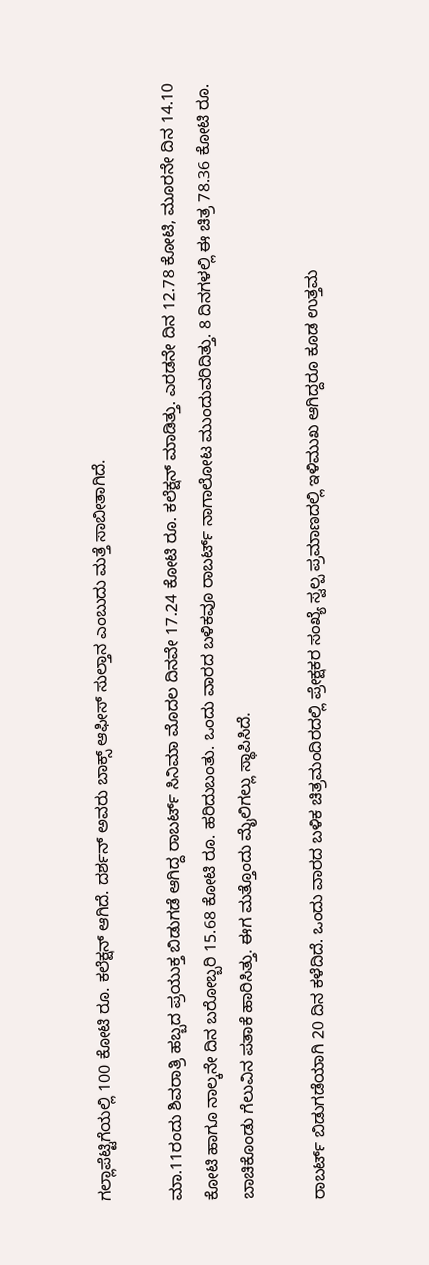ಗಲ್ಲಾಪೆಟ್ಟಿಗೆಯಲ್ಲಿ 100 ಕೋಟಿ ರೂ. ಕಲೆಕ್ಷನ್ ಆಗಿದೆ. ದರ್ಶನ್ ಅವರು ಬಾಕ್ಸ್ ಆಫೀಸ್ ಸುಲ್ತಾನ ಎಂಬುದು ಮತ್ತೆ ಸಾಬೀತಾಗಿದೆ.

ಮಾ.11ರಂದು ಶಿವರಾತ್ರಿ ಹಬ್ಬದ ಪ್ರಯುಕ್ತ ಬಿಡುಗಡೆ ಆಗಿದ್ದ ರಾಬರ್ಟ್ ಸಿನಿಮಾ ಮೊದಲ ದಿನವೇ 17.24 ಕೋಟಿ ರೂ. ಕಲೆಕ್ಷನ್ ಮಾಡಿತ್ತು. ಎರಡನೇ ದಿನ 12.78 ಕೋಟಿ, ಮೂರನೇ ದಿನ 14.10 ಕೋಟಿ ಹಾಗೂ ನಾಲ್ಕನೇ ದಿನ ಬರೋಬ್ಬರಿ 15.68 ಕೋಟಿ ರೂ. ಹರಿದುಬಂತು. ಒಂದು ವಾರದ ಬಳಿಕವೂ ರಾಬರ್ಟ್ ನಾಗಾಲೋಟ ಮುಂದುವರಿದಿತ್ತು. 8 ದಿನಗಳಲ್ಲಿ ಈ ಚಿತ್ರ 78.36 ಕೋಟಿ ರೂ. ಬಾಚಿಕೊಂಡು ಗೆಲುವಿನ ಪತಾಕೆ ಹಾರಿಸಿತ್ತು. ಈಗ ಮತ್ತೊಂದು ಮೈಲಿಗಲ್ಲು ಸ್ಥಾಪಿಸಿದೆ.

ರಾಬರ್ಟ್ ಬಿಡುಗಡೆಯಾಗಿ 20 ದಿನ ಕಳೆದಿದೆ. ಒಂದು ವಾರದ ಬಳಿಕ ಚಿತ್ರಮಂದಿರದಲ್ಲಿ ಪ್ರೇಕ್ಷಕರ ಸಂಖ್ಯೆ ಸ್ವಲ್ಪ ಪ್ರಮಾಣದಲ್ಲಿ ಇಳಿಮುಖ ಆಗಿದ್ದರೂ ಕೂಡ ಉತ್ತಮ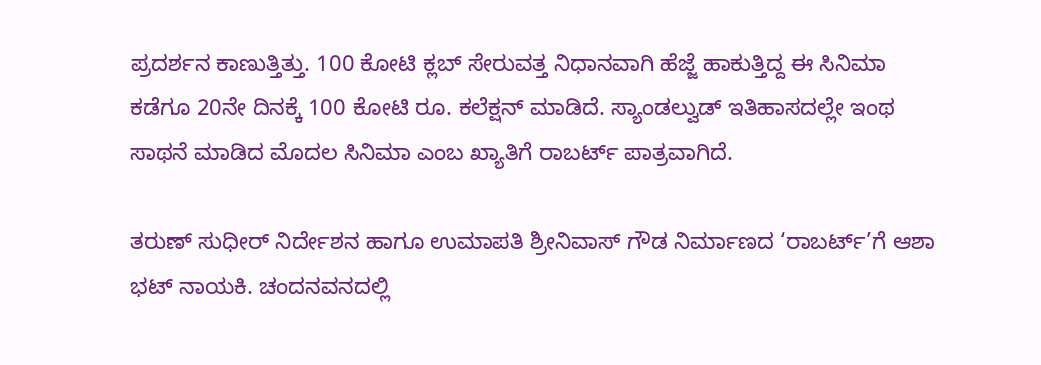ಪ್ರದರ್ಶನ ಕಾಣುತ್ತಿತ್ತು. 100 ಕೋಟಿ ಕ್ಲಬ್ ಸೇರುವತ್ತ ನಿಧಾನವಾಗಿ ಹೆಜ್ಜೆ ಹಾಕುತ್ತಿದ್ದ ಈ ಸಿನಿಮಾ ಕಡೆಗೂ 20ನೇ ದಿನಕ್ಕೆ 100 ಕೋಟಿ ರೂ. ಕಲೆಕ್ಷನ್ ಮಾಡಿದೆ. ಸ್ಯಾಂಡಲ್ವುಡ್ ಇತಿಹಾಸದಲ್ಲೇ ಇಂಥ ಸಾಥನೆ ಮಾಡಿದ ಮೊದಲ ಸಿನಿಮಾ ಎಂಬ ಖ್ಯಾತಿಗೆ ರಾಬರ್ಟ್ ಪಾತ್ರವಾಗಿದೆ.

ತರುಣ್ ಸುಧೀರ್ ನಿರ್ದೇಶನ ಹಾಗೂ ಉಮಾಪತಿ ಶ್ರೀನಿವಾಸ್ ಗೌಡ ನಿರ್ಮಾಣದ ‘ರಾಬರ್ಟ್’ಗೆ ಆಶಾ ಭಟ್ ನಾಯಕಿ. ಚಂದನವನದಲ್ಲಿ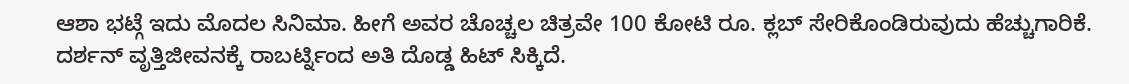ಆಶಾ ಭಟ್ಗೆ ಇದು ಮೊದಲ ಸಿನಿಮಾ. ಹೀಗೆ ಅವರ ಚೊಚ್ಚಲ ಚಿತ್ರವೇ 100 ಕೋಟಿ ರೂ. ಕ್ಲಬ್ ಸೇರಿಕೊಂಡಿರುವುದು ಹೆಚ್ಚುಗಾರಿಕೆ. ದರ್ಶನ್ ವೃತ್ತಿಜೀವನಕ್ಕೆ ರಾಬರ್ಟ್ನಿಂದ ಅತಿ ದೊಡ್ಡ ಹಿಟ್ ಸಿಕ್ಕಿದೆ.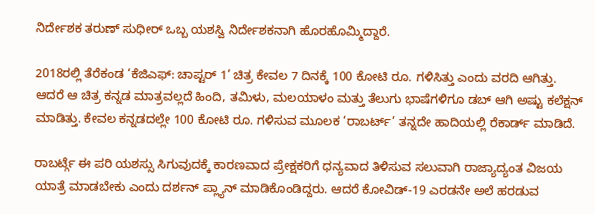ನಿರ್ದೇಶಕ ತರುಣ್ ಸುಧೀರ್ ಒಬ್ಬ ಯಶಸ್ವಿ ನಿರ್ದೇಶಕನಾಗಿ ಹೊರಹೊಮ್ಮಿದ್ದಾರೆ.

2018ರಲ್ಲಿ ತೆರೆಕಂಡ ‘ಕೆಜಿಎಫ್: ಚಾಪ್ಟರ್ 1’ ಚಿತ್ರ ಕೇವಲ 7 ದಿನಕ್ಕೆ 100 ಕೋಟಿ ರೂ. ಗಳಿಸಿತ್ತು ಎಂದು ವರದಿ ಆಗಿತ್ತು. ಆದರೆ ಆ ಚಿತ್ರ ಕನ್ನಡ ಮಾತ್ರವಲ್ಲದೆ ಹಿಂದಿ, ತಮಿಳು, ಮಲಯಾಳಂ ಮತ್ತು ತೆಲುಗು ಭಾಷೆಗಳಿಗೂ ಡಬ್ ಆಗಿ ಅಷ್ಟು ಕಲೆಕ್ಷನ್ ಮಾಡಿತ್ತು. ಕೇವಲ ಕನ್ನಡದಲ್ಲೇ 100 ಕೋಟಿ ರೂ. ಗಳಿಸುವ ಮೂಲಕ ‘ರಾಬರ್ಟ್’ ತನ್ನದೇ ಹಾದಿಯಲ್ಲಿ ರೆಕಾರ್ಡ್ ಮಾಡಿದೆ.

ರಾಬರ್ಟ್ಗೆ ಈ ಪರಿ ಯಶಸ್ಸು ಸಿಗುವುದಕ್ಕೆ ಕಾರಣವಾದ ಪ್ರೇಕ್ಷಕರಿಗೆ ಧನ್ಯವಾದ ತಿಳಿಸುವ ಸಲುವಾಗಿ ರಾಜ್ಯಾದ್ಯಂತ ವಿಜಯ ಯಾತ್ರೆ ಮಾಡಬೇಕು ಎಂದು ದರ್ಶನ್ ಪ್ಲ್ಯಾನ್ ಮಾಡಿಕೊಂಡಿದ್ದರು. ಆದರೆ ಕೋವಿಡ್-19 ಎರಡನೇ ಅಲೆ ಹರಡುವ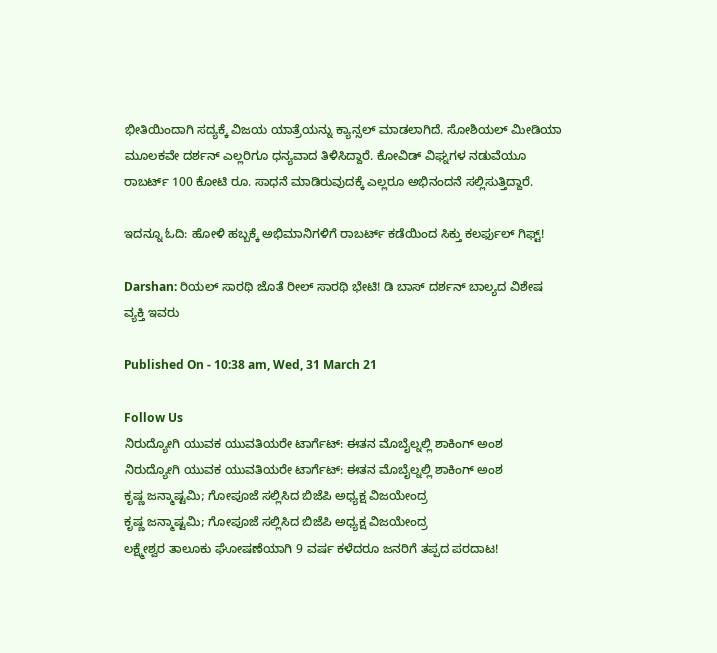ಭೀತಿಯಿಂದಾಗಿ ಸದ್ಯಕ್ಕೆ ವಿಜಯ ಯಾತ್ರೆಯನ್ನು ಕ್ಯಾನ್ಸಲ್ ಮಾಡಲಾಗಿದೆ. ಸೋಶಿಯಲ್ ಮೀಡಿಯಾ ಮೂಲಕವೇ ದರ್ಶನ್ ಎಲ್ಲರಿಗೂ ಧನ್ಯವಾದ ತಿಳಿಸಿದ್ದಾರೆ. ಕೋವಿಡ್ ವಿಘ್ನಗಳ ನಡುವೆಯೂ ರಾಬರ್ಟ್ 100 ಕೋಟಿ ರೂ. ಸಾಧನೆ ಮಾಡಿರುವುದಕ್ಕೆ ಎಲ್ಲರೂ ಅಭಿನಂದನೆ ಸಲ್ಲಿಸುತ್ತಿದ್ದಾರೆ.

ಇದನ್ನೂ ಓದಿ: ಹೋಳಿ ಹಬ್ಬಕ್ಕೆ ಅಭಿಮಾನಿಗಳಿಗೆ ರಾಬರ್ಟ್ ಕಡೆಯಿಂದ ಸಿಕ್ತು ಕಲರ್ಫುಲ್ ಗಿಫ್ಟ್!

Darshan: ರಿಯಲ್ ಸಾರಥಿ ಜೊತೆ ರೀಲ್ ಸಾರಥಿ ಭೇಟಿ! ಡಿ ಬಾಸ್ ದರ್ಶನ್ ಬಾಲ್ಯದ ವಿಶೇಷ ವ್ಯಕ್ತಿ ಇವರು

Published On - 10:38 am, Wed, 31 March 21

Follow Us
ನಿರುದ್ಯೋಗಿ ಯುವಕ ಯುವತಿಯರೇ ಟಾರ್ಗೆಟ್: ಈತನ ಮೊಬೈಲ್ನಲ್ಲಿ ಶಾಕಿಂಗ್ ಅಂಶ
ನಿರುದ್ಯೋಗಿ ಯುವಕ ಯುವತಿಯರೇ ಟಾರ್ಗೆಟ್: ಈತನ ಮೊಬೈಲ್ನಲ್ಲಿ ಶಾಕಿಂಗ್ ಅಂಶ
ಕೃಷ್ಣ ಜನ್ಮಾಷ್ಟಮಿ; ಗೋಪೂಜೆ ಸಲ್ಲಿಸಿದ ಬಿಜೆಪಿ ಅಧ್ಯಕ್ಷ ವಿಜಯೇಂದ್ರ
ಕೃಷ್ಣ ಜನ್ಮಾಷ್ಟಮಿ; ಗೋಪೂಜೆ ಸಲ್ಲಿಸಿದ ಬಿಜೆಪಿ ಅಧ್ಯಕ್ಷ ವಿಜಯೇಂದ್ರ
ಲಕ್ಷ್ಮೇಶ್ವರ ತಾಲೂಕು ಘೋಷಣೆಯಾಗಿ 9 ವರ್ಷ ಕಳೆದರೂ ಜನರಿಗೆ ತಪ್ಪದ ಪರದಾಟ!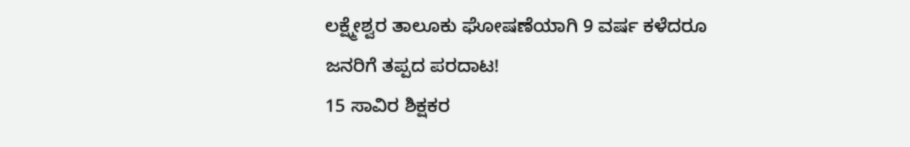ಲಕ್ಷ್ಮೇಶ್ವರ ತಾಲೂಕು ಘೋಷಣೆಯಾಗಿ 9 ವರ್ಷ ಕಳೆದರೂ ಜನರಿಗೆ ತಪ್ಪದ ಪರದಾಟ!
15 ಸಾವಿರ ಶಿಕ್ಷಕರ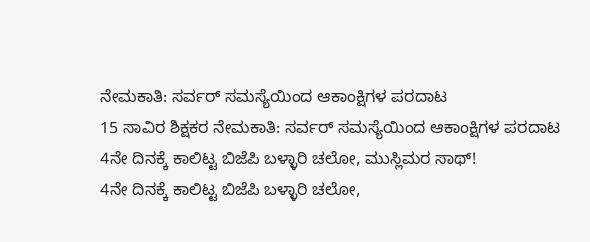ನೇಮಕಾತಿ: ಸರ್ವರ್ ಸಮಸ್ಯೆಯಿಂದ ಆಕಾಂಕ್ಷಿಗಳ ಪರದಾಟ
15 ಸಾವಿರ ಶಿಕ್ಷಕರ ನೇಮಕಾತಿ: ಸರ್ವರ್ ಸಮಸ್ಯೆಯಿಂದ ಆಕಾಂಕ್ಷಿಗಳ ಪರದಾಟ
4ನೇ ದಿನಕ್ಕೆ ಕಾಲಿಟ್ಟ ಬಿಜೆಪಿ ಬಳ್ಳಾರಿ ಚಲೋ, ಮುಸ್ಲಿಮರ ಸಾಥ್!
4ನೇ ದಿನಕ್ಕೆ ಕಾಲಿಟ್ಟ ಬಿಜೆಪಿ ಬಳ್ಳಾರಿ ಚಲೋ,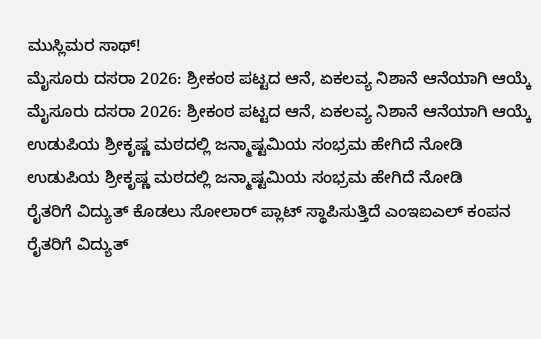ಮುಸ್ಲಿಮರ ಸಾಥ್!
ಮೈಸೂರು ದಸರಾ 2026: ಶ್ರೀಕಂಠ ಪಟ್ಟದ ಆನೆ, ಏಕಲವ್ಯ ನಿಶಾನೆ ಆನೆಯಾಗಿ ಆಯ್ಕೆ
ಮೈಸೂರು ದಸರಾ 2026: ಶ್ರೀಕಂಠ ಪಟ್ಟದ ಆನೆ, ಏಕಲವ್ಯ ನಿಶಾನೆ ಆನೆಯಾಗಿ ಆಯ್ಕೆ
ಉಡುಪಿಯ ಶ್ರೀಕೃಷ್ಣ ಮಠದಲ್ಲಿ ಜನ್ಮಾಷ್ಟಮಿಯ ಸಂಭ್ರಮ ಹೇಗಿದೆ ನೋಡಿ
ಉಡುಪಿಯ ಶ್ರೀಕೃಷ್ಣ ಮಠದಲ್ಲಿ ಜನ್ಮಾಷ್ಟಮಿಯ ಸಂಭ್ರಮ ಹೇಗಿದೆ ನೋಡಿ
ರೈತರಿಗೆ ವಿದ್ಯುತ್ ಕೊಡಲು ಸೋಲಾರ್ ಪ್ಲಾಟ್ ಸ್ಥಾಪಿಸುತ್ತಿದೆ ಎಂಇಐಎಲ್ ಕಂಪನ
ರೈತರಿಗೆ ವಿದ್ಯುತ್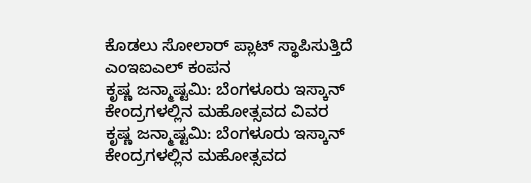ಕೊಡಲು ಸೋಲಾರ್ ಪ್ಲಾಟ್ ಸ್ಥಾಪಿಸುತ್ತಿದೆ ಎಂಇಐಎಲ್ ಕಂಪನ
ಕೃಷ್ಣ ಜನ್ಮಾಷ್ಟಮಿ: ಬೆಂಗಳೂರು ಇಸ್ಕಾನ್ ಕೇಂದ್ರಗಳಲ್ಲಿನ ಮಹೋತ್ಸವದ ವಿವರ
ಕೃಷ್ಣ ಜನ್ಮಾಷ್ಟಮಿ: ಬೆಂಗಳೂರು ಇಸ್ಕಾನ್ ಕೇಂದ್ರಗಳಲ್ಲಿನ ಮಹೋತ್ಸವದ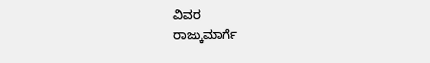ವಿವರ
ರಾಜ್ಕುಮಾರ್ಗೆ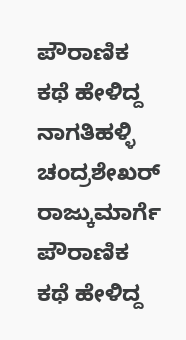ಪೌರಾಣಿಕ ಕಥೆ ಹೇಳಿದ್ದ ನಾಗತಿಹಳ್ಳಿ ಚಂದ್ರಶೇಖರ್
ರಾಜ್ಕುಮಾರ್ಗೆ ಪೌರಾಣಿಕ ಕಥೆ ಹೇಳಿದ್ದ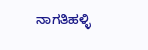ನಾಗತಿಹಳ್ಳಿ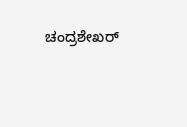ಚಂದ್ರಶೇಖರ್